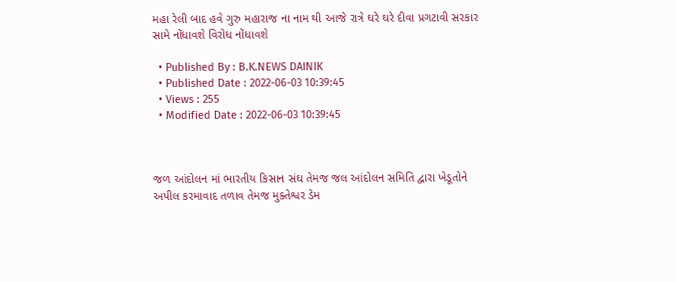મહા રેલી બાદ હવે ગુરુ મહારાજ ના નામ થી આજે રાત્રે ઘરે ઘરે દીવા પ્રગટાવી સરકાર સામે નોંધાવશે વિરોધ નોંધાવશે

  • Published By : B.K.NEWS DAINIK
  • Published Date : 2022-06-03 10:39:45
  • Views : 255
  • Modified Date : 2022-06-03 10:39:45



જળ આંદોલન માં ભારતીય કિસાન સંઘ તેમજ જલ આંદોલન સમિતિ દ્વારા ખેડૂતોને અપીલ કરમાવાદ તળાવ તેમજ મુક્તેશ્વર ડેમ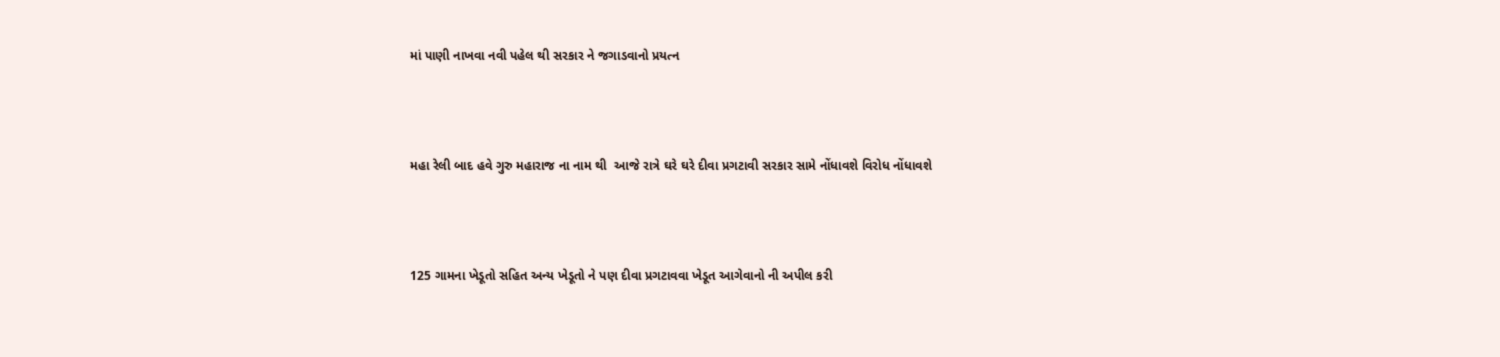માં પાણી નાખવા નવી પહેલ થી સરકાર ને જગાડવાનો પ્રયત્ન



મહા રેલી બાદ હવે ગુરુ મહારાજ ના નામ થી  આજે રાત્રે ઘરે ઘરે દીવા પ્રગટાવી સરકાર સામે નોંધાવશે વિરોધ નોંધાવશે



125 ગામના ખેડૂતો સહિત અન્ય ખેડૂતો ને પણ દીવા પ્રગટાવવા ખેડૂત આગેવાનો ની અપીલ કરી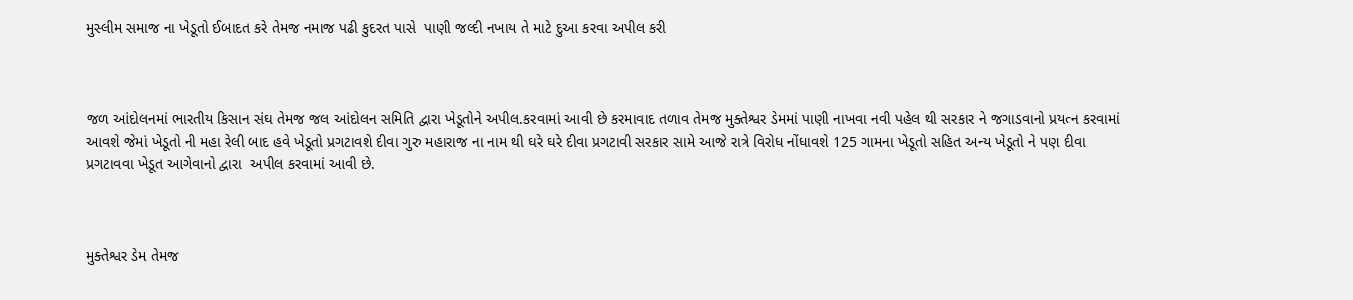મુસ્લીમ સમાજ ના ખેડૂતો ઈબાદત કરે તેમજ નમાજ પઢી કુદરત પાસે  પાણી જલ્દી નખાય તે માટે દુઆ કરવા અપીલ કરી



જળ આંદોલનમાં ભારતીય કિસાન સંઘ તેમજ જલ આંદોલન સમિતિ દ્વારા ખેડૂતોને અપીલ.કરવામાં આવી છે કરમાવાદ તળાવ તેમજ મુક્તેશ્વર ડેમમાં પાણી નાખવા નવી પહેલ થી સરકાર ને જગાડવાનો પ્રયત્ન કરવામાં આવશે જેમાં ખેડૂતો ની મહા રેલી બાદ હવે ખેડૂતો પ્રગટાવશે દીવા ગુરુ મહારાજ ના નામ થી ઘરે ઘરે દીવા પ્રગટાવી સરકાર સામે આજે રાત્રે વિરોધ નોંધાવશે 125 ગામના ખેડૂતો સહિત અન્ય ખેડૂતો ને પણ દીવા પ્રગટાવવા ખેડૂત આગેવાનો દ્વારા  અપીલ કરવામાં આવી છે.



મુક્તેશ્વર ડેમ તેમજ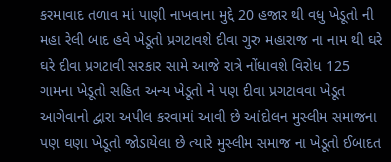કરમાવાદ તળાવ માં પાણી નાખવાના મુદ્દે 20 હજાર થી વધુ ખેડૂતો ની મહા રેલી બાદ હવે ખેડૂતો પ્રગટાવશે દીવા ગુરુ મહારાજ ના નામ થી ઘરે ઘરે દીવા પ્રગટાવી સરકાર સામે આજે રાત્રે નોંધાવશે વિરોધ 125 ગામના ખેડૂતો સહિત અન્ય ખેડૂતો ને પણ દીવા પ્રગટાવવા ખેડૂત આગેવાનો દ્વારા અપીલ કરવામાં આવી છે આંદોલન મુસ્લીમ સમાજના પણ ઘણા ખેડૂતો જોડાયેલા છે ત્યારે મુસ્લીમ સમાજ ના ખેડૂતો ઈબાદત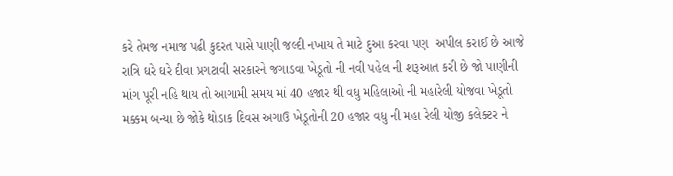કરે તેમજ નમાજ પઢી કુદરત પાસે પાણી જલ્દી નખાય તે માટે દુઆ કરવા પણ  અપીલ કરાઈ છે આજે રાત્રિ ઘરે ઘરે દીવા પ્રગટાવી સરકારને જગાડવા ખેડૂતો ની નવી પહેલ ની શરૂઆત કરી છે જો પાણીની માંગ પૂરી નહિ થાય તો આગામી સમય માં 40 હજાર થી વધુ મહિલાઓ ની મહારેલી યોજવા ખેડૂતો મક્કમ બન્યા છે જોકે થોડાક દિવસ અગાઉ ખેડૂતોની 20 હજાર વધુ ની મહા રેલી યોજી કલેક્ટર ને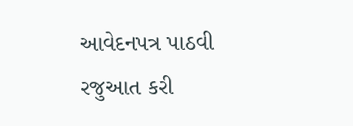આવેદનપત્ર પાઠવી રજુઆત કરી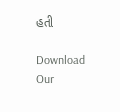હતી

Download Our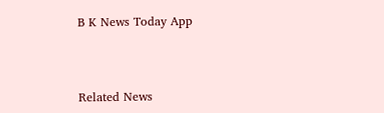B K News Today App



Related News